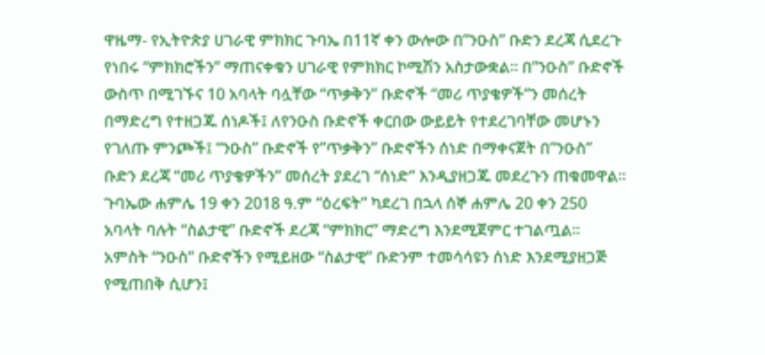ዋዜማ- የኢትዮጵያ ሀገራዊ ምክክር ጉባኤ በ11ኛ ቀን ውሎው በ”ንዑስ” ቡድን ደረጃ ሲደረጉ የነበሩ “ምክክሮችን” ማጠናቀቁን ሀገራዊ የምክክር ኮሚሽን አስታውቋል። በ”ንዑስ” ቡድኖች ውስጥ በሚገኙና 10 አባላት ባሏቸው “ጥቃቅን” ቡድኖች “መሪ ጥያቄዎች”ን መሰረት በማድረግ የተዘጋጁ ሰነዶች፤ ለየንዑስ ቡድኖች ቀርበው ውይይት የተደረገባቸው መሆኑን የገለጡ ምንጮች፤ “ንዑስ” ቡድኖች የ”ጥቃቅን” ቡድኖችን ሰነድ በማቀናጀት በ”ንዑስ” ቡድን ደረጃ “መሪ ጥያቄዎችን” መሰረት ያደረገ “ሰነድ” እንዲያዘጋጁ መደረጉን ጠቁመዋል።
ጉባኤው ሐምሌ 19 ቀን 2018 ዓ.ም “ዕረፍት” ካደረገ በኋላ ሰኞ ሐምሌ 20 ቀን 250 አባላት ባሉት “ስልታዊ” ቡድኖች ደረጃ “ምክክር” ማድረግ እንደሚጀምር ተገልጧል። አምስት “ንዑስ” ቡድኖችን የሚይዘው “ስልታዊ” ቡድንም ተመሳሳዩን ሰነድ እንደሚያዘጋጅ የሚጠበቅ ሲሆን፤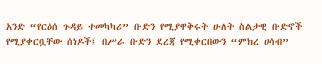አንድ “የርዕሰ ጉዳይ ተመካካሪ” ቡድን የሚያዋቅሩት ሁለት ስልታዊ ቡድኖች የሚያቀርቧቸው ሰነዶች፤ በሥራ ቡድን ደረጃ የሚቀርበውን “ምክረ ሀሳብ”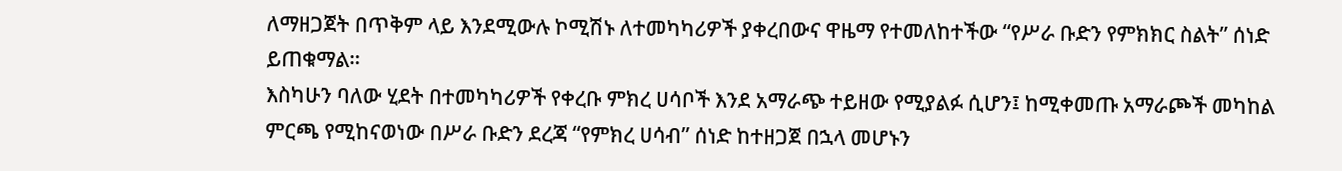ለማዘጋጀት በጥቅም ላይ እንደሚውሉ ኮሚሽኑ ለተመካካሪዎች ያቀረበውና ዋዜማ የተመለከተችው “የሥራ ቡድን የምክክር ስልት” ሰነድ ይጠቁማል።
እስካሁን ባለው ሂደት በተመካካሪዎች የቀረቡ ምክረ ሀሳቦች እንደ አማራጭ ተይዘው የሚያልፉ ሲሆን፤ ከሚቀመጡ አማራጮች መካከል ምርጫ የሚከናወነው በሥራ ቡድን ደረጃ “የምክረ ሀሳብ” ሰነድ ከተዘጋጀ በኋላ መሆኑን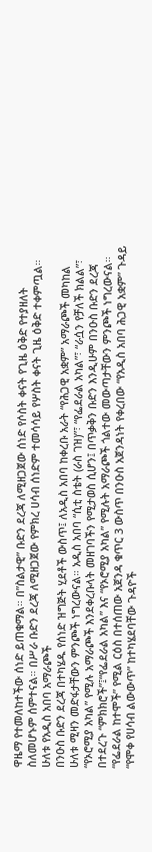ዋዜማ የተመለከተችው ሰነድ ይጠቁማል። በ”ስልታዊ” ቡድን ደረጃ ለሚዘጋጀው ሰነድ የሶስት ቀናት የጊዜ ዕቅድ የተያዘለት ስለመሆኑም ሰምተናል። በሥራ ቡድን ደረጃ ለሚዘጋጀው የምክረ ሀሳብ ሰነድም ተመሳሳይ የሦስት ቀናት ጊዜ ዕቅድ ተቀምጧል።
ሁለቱ የአዲስ አበባ አማራጮች
በንዑስ ቡድን ደረጃ በተካሄዱ የሰነድ ዝግጅት ሂደቶች ውስጥ፤ ለአዲስ አበባ ከቀረቡ አራት “የሕጋዊ አቋም” አማራጮች መካከል ሁለቱ ሚዛን መድፋታቸውን ምንጮች ነግረውናል። አዲስ አበባ “ሲቲ ስቴት (ራስ ገዝ)”፣ “የፌደራል አካል”፣ “ራሷን የቻለች ክልል”፣ “የኦሮሚያ አካል” የሚሉ አማራጮች እንደቀረቡላት መዘገባችን የሚታወስ ሲሆን፤ በጥቃቅን ቡድን እንዲሁም በንዑስ ቡድን ደረጃ በተደረጉ “ምክክሮች”፤“የፌደራል አካል” እና “የኦሮሚያ አካል” የሚሉት አማራጮች ጎልተው መውጣታቸውን ምንጮች ነግረውናል።
“የፌደራል ከተሞች” የሚል ርዕስ በተሰጠው አጀንዳ ቁጥር 3 ውስጥ በንዑስ አጀንዳነት የቀረበው “የአዲስ አበባ ሕጋዊ አቋም” ጉዳይ “የሞቀ የሀሳብ ልውውጥ” ከተካሄደባቸው ጉዳዮች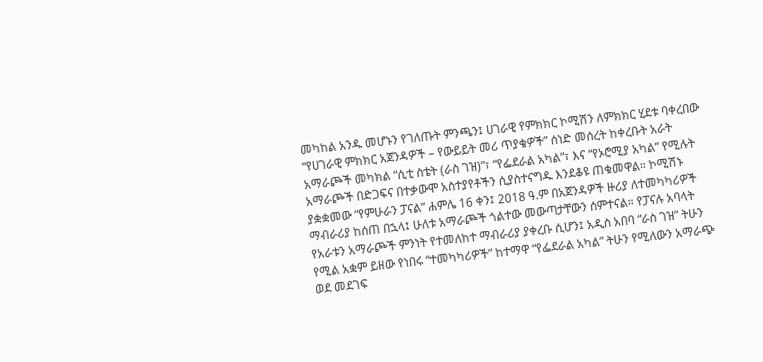መካከል አንዱ መሆኑን የገለጡት ምንጫን፤ ሀገራዊ የምክክር ኮሚሽን ለምክክር ሂደቱ ባቀረበው “የሀገራዊ ምክክር አጀንዳዎች – የውይይት መሪ ጥያቄዎች” ሰነድ መሰረት ከቀረቡት አራት አማራጮች መካክል “ሲቲ ስቴት (ራስ ገዝ)”፣ “የፌደራል አካል”፣ እና “የኦሮሚያ አካል” የሚሉት አማራጮች በድጋፍና በተቃውሞ አስተያየቶችን ሲያስተናግዱ እንደቆዩ ጠቁመዋል። ኮሚሽኑ ያቋቋመው “የምሁራን ፓናል” ሐምሌ 16 ቀን፤ 2018 ዓ.ም በአጀንዳዎች ዙሪያ ለተመካካሪዎች ማብራሪያ ከሰጠ በኋላ፤ ሁለቱ አማራጮች ጎልተው መውጣታቸውን ሰምተናል። የፓናሉ አባላት የአራቱን አማራጮች ምንነት የተመለከተ ማብራሪያ ያቀረቡ ሲሆን፤ አዲስ አበባ “ራስ ገዝ” ትሁን የሚል አቋም ይዘው የነበሩ “ተመካካሪዎች” ከተማዋ “የፌደራል አካል” ትሁን የሚለውን አማራጭ ወደ መደገፍ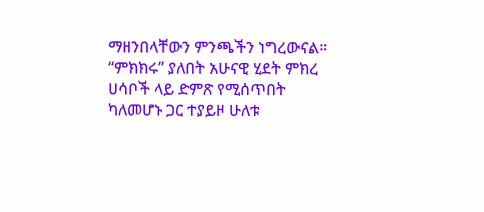ማዘንበላቸውን ምንጫችን ነግረውናል።
“ምክክሩ” ያለበት አሁናዊ ሂደት ምክረ ሀሳቦች ላይ ድምጽ የሚሰጥበት ካለመሆኑ ጋር ተያይዞ ሁለቱ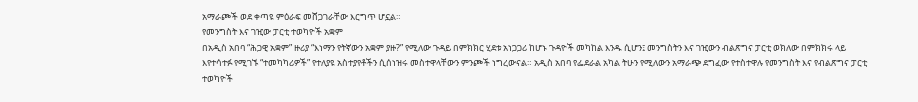አማራጮች ወደ ቀጣዩ ምዕራፍ መሸጋገራቸው እርግጥ ሆኗል።
የመንግስት እና ገዢው ፓርቲ ተወካዮች አቋም
በአዲስ አበባ “ሕጋዊ አቋም” ዙሪያ “እነማን የትኛውን አቋም ያዙ?” የሚለው ጉዳይ በምክክር ሂደቱ አነጋጋሪ ከሆኑ ጉዳዮች መካከል እንዱ ሲሆን፤ መንግስትን እና ገዢውን ብልጽግና ፓርቲ ወክለው በምክክሩ ላይ እየተሳተፉ የሚገኙ “ተመካካሪዎች” የተለያዩ አስተያየቶችን ሲሰነዝሩ መስተዋላቸውን ምንጮች ነግረውናል። አዲስ አበባ የፌደራል አካል ትሁን የሚለውን አማራጭ ደግፈው የተስተዋሉ የመንግስት እና የብልጽግና ፓርቲ ተወካዮች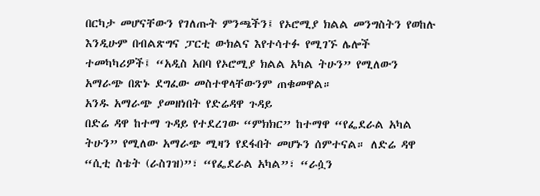በርካታ መሆናቸውን የገለጡት ምንጫችን፤ የኦሮሚያ ክልል መንግስትን የወከሉ እንዲሁም በብልጽግና ፓርቲ ውክልና እየተሳተፉ የሚገኙ ሌሎች ተመካካሪዎች፤ “አዲስ አበባ የኦሮሚያ ክልል አካል ትሁን” የሚለውን አማራጭ በጽኑ ደግፈው መስተዋላቸውንም ጠቁመዋል።
አንዱ አማራጭ ያመዘነበት የድሬዳዋ ጉዳይ
በድሬ ዳዋ ከተማ ጉዳይ የተደረገው “ምክክር” ከተማዋ “የፌደራል አካል ትሁን” የሚለው አማራጭ ሚዛን የደፋበት መሆኑን ሰምተናል። ለድሬ ዳዋ “ሲቲ ስቴት (ራስገዝ)”፣ “የፌደራል አካል”፣ “ራሷን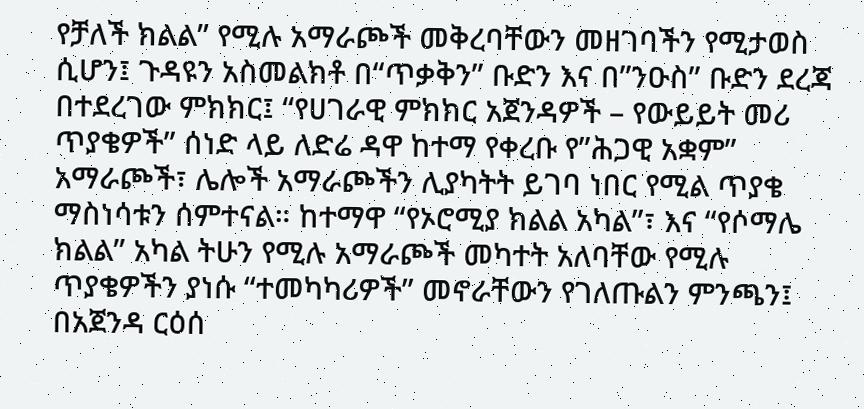የቻለች ክልል” የሚሉ አማራጮች መቅረባቸውን መዘገባችን የሚታወስ ሲሆን፤ ጉዳዩን አስመልክቶ በ“ጥቃቅን” ቡድን እና በ”ንዑስ” ቡድን ደረጃ በተደረገው ምክክር፤ “የሀገራዊ ምክክር አጀንዳዎች – የውይይት መሪ ጥያቄዎች” ሰነድ ላይ ለድሬ ዳዋ ከተማ የቀረቡ የ”ሕጋዊ አቋም” አማራጮች፣ ሌሎች አማራጮችን ሊያካትት ይገባ ነበር የሚል ጥያቄ ማስነሳቱን ሰምተናል። ከተማዋ “የኦሮሚያ ክልል አካል”፣ እና “የሶማሌ ክልል” አካል ትሁን የሚሉ አማራጮች መካተት አለባቸው የሚሉ ጥያቄዎችን ያነሱ “ተመካካሪዎች” መኖራቸውን የገለጡልን ምንጫን፤ በአጀንዳ ርዕሰ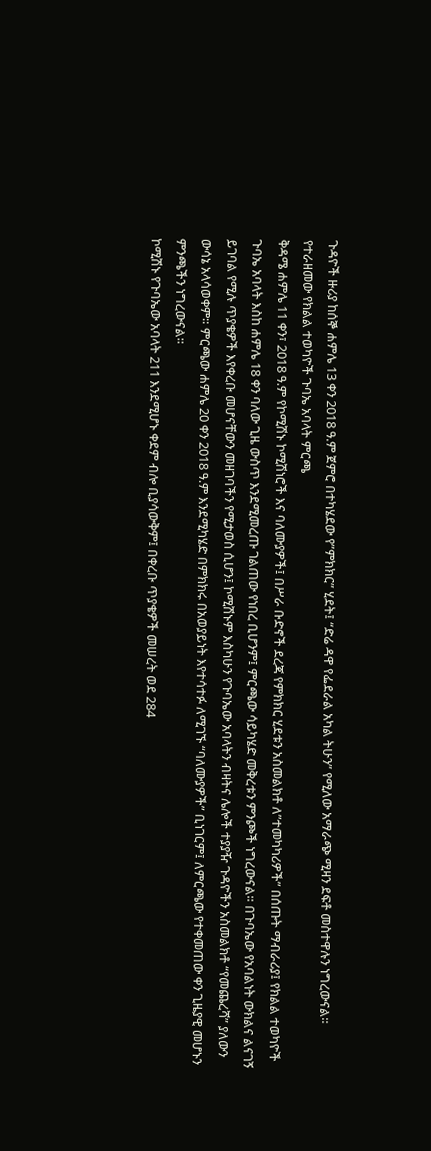ጉዳዮች ዙሪያ ከሰኞ ሐምሌ 13 ቀን 2018 ዓ.ም ጀምሮ በተካሄደው የ”ምክክር” ሂደት፤ “ድሬ ዳዋ የፌደራል አካል ትሁን” የሚለው አማራጭ ሚዛን ደፍቶ መስተዋሉን ነግረውናል።
የተራዘመው የክልል ተወካዮች ጉባኤ አባላት ምርጫ
ቅዳሜ ሐምሌ 11 ቀን፣ 2018 ዓ.ም የኮሚሽኑ ኮሚሽነሮች እና ባለሙያዎች፤ በሥራ ቡድኖች ደረጃ የምክክር ሂደቱን አስመልክቶ ለ”ተመካካሪዎች” በሰጡት ማብራሪያ፤ የክልል ተወካዮች ጉባኤ አባላት እስከ ሐምሌ 18 ቀን ባለው ጊዜ ውስጥ እንደሚመረጡ ገልጠው የነበረ ቢሆንም፤ ምርጫው ሳይካሄድ መቅረቱን ምንጮች ነግረውናል። በጉባኤው የአባልነት ውክልና ልናገኝ ይገባል የሚሉ ጥያቄዎች እየቀረቡ መሆናቸውን መዘገባችን የሚታወስ ሲሆን፤ ኮሚሽኑም እስካሁን የጉባኤው አባላትን ብዛትና ሌሎች ተያያዥ ጉዳዮችን አስመልክቶ “የመጨረሻ” ያለውን ውሳኔ አላሳወቀም። ምርጫው ሐምሌ 20 ቀን 2018 ዓ.ም እንደሚካሄድ በምክክሩ በአወያይነት እየተሳተፉ ለሚገኙ “ባለሙያዎች” ቢነገርም፤ ለምርጫው የተቀመጠው ቀን ጊዜያዊ መሆኑን ምንጫችን ነግረውናል።
ኮሚሽኑ የጉባኤው አባላት 211 እንደሚሆኑ ቀደም ብሎ ቢያሳውቅም፤ በቀረቡ ጥያቄዎች መሠረት ወደ 284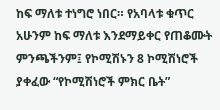ከፍ ማለቱ ተነግሮ ነበር። የአባላቱ ቁጥር አሁንም ከፍ ማለቱ እንደማይቀር የጠቆሙት ምንጫችንም፤ የኮሚሽኑን 8 ኮሚሽነሮች ያቀፈው “የኮሚሽነሮች ምክር ቤት”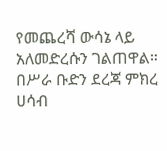የመጨረሻ ውሳኔ ላይ አለመድረሱን ገልጠዋል። በሥራ ቡድን ደረጃ ምክረ ሀሳብ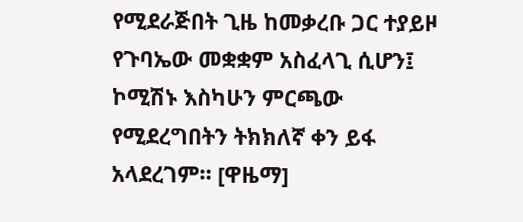የሚደራጅበት ጊዜ ከመቃረቡ ጋር ተያይዞ የጉባኤው መቋቋም አስፈላጊ ሲሆን፤ ኮሚሽኑ እስካሁን ምርጫው የሚደረግበትን ትክክለኛ ቀን ይፋ አላደረገም። [ዋዜማ]